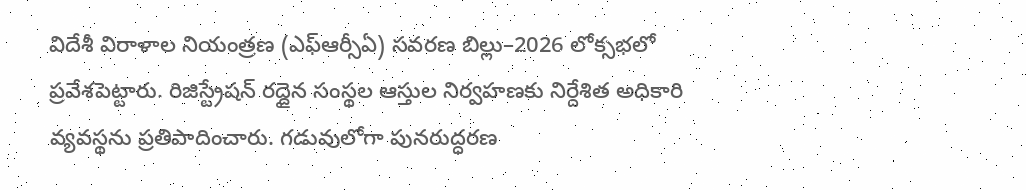విదేశీ విరాళాల నియంత్రణ (ఎఫ్ఆర్సీఏ) సవరణ బిల్లు–2026 లోక్సభలో ప్రవేశపెట్టారు. రిజిస్ట్రేషన్ రద్దైన సంస్థల ఆస్తుల నిర్వహణకు నిర్దేశిత అధికారి వ్యవస్థను ప్రతిపాదించారు. గడువులోగా పునరుద్ధరణ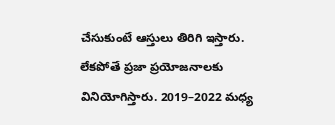చేసుకుంటే ఆస్తులు తిరిగి ఇస్తారు. లేకపోతే ప్రజా ప్రయోజనాలకు వినియోగిస్తారు. 2019–2022 మధ్య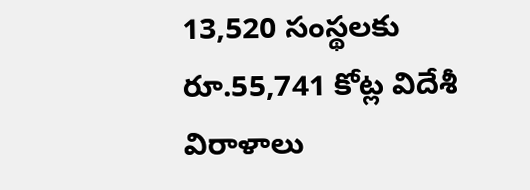13,520 సంస్థలకు రూ.55,741 కోట్ల విదేశీ విరాళాలు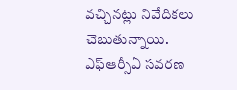వచ్చినట్లు నివేదికలు చెబుతున్నాయి.
ఎఫ్ఆర్సీఏ సవరణ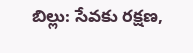బిల్లు: సేవకు రక్షణ,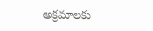అక్రమాలకు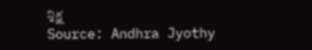శిక్ష
Source: Andhra Jyothy